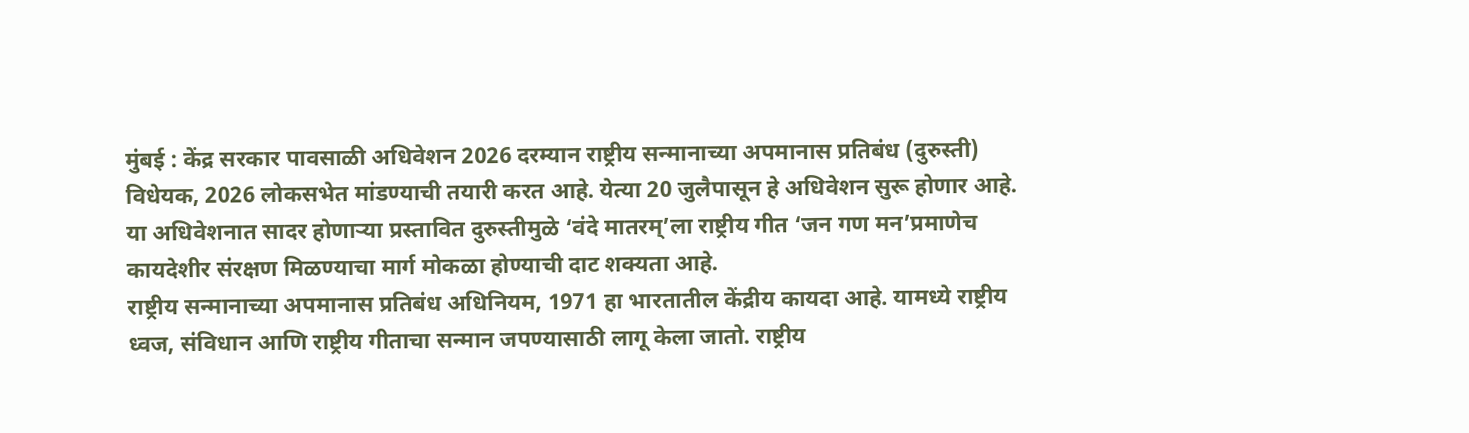मुंबई : केंद्र सरकार पावसाळी अधिवेशन 2026 दरम्यान राष्ट्रीय सन्मानाच्या अपमानास प्रतिबंध (दुरुस्ती) विधेयक, 2026 लोकसभेत मांडण्याची तयारी करत आहे. येत्या 20 जुलैपासून हे अधिवेशन सुरू होणार आहे. या अधिवेशनात सादर होणाऱ्या प्रस्तावित दुरुस्तीमुळे ‘वंदे मातरम्’ला राष्ट्रीय गीत ‘जन गण मन’प्रमाणेच कायदेशीर संरक्षण मिळण्याचा मार्ग मोकळा होण्याची दाट शक्यता आहे.
राष्ट्रीय सन्मानाच्या अपमानास प्रतिबंध अधिनियम, 1971 हा भारतातील केंद्रीय कायदा आहे. यामध्ये राष्ट्रीय ध्वज, संविधान आणि राष्ट्रीय गीताचा सन्मान जपण्यासाठी लागू केला जातो. राष्ट्रीय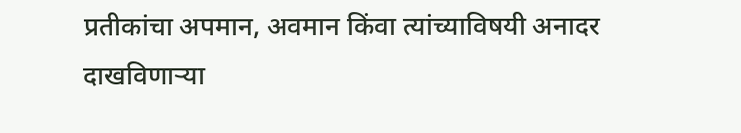प्रतीकांचा अपमान, अवमान किंवा त्यांच्याविषयी अनादर दाखविणाऱ्या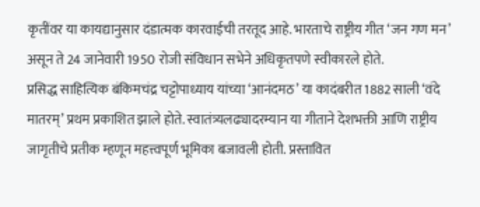कृतींवर या कायद्यानुसार दंडात्मक कारवाईची तरतूद आहे. भारताचे राष्ट्रीय गीत ‘जन गण मन’ असून ते 24 जानेवारी 1950 रोजी संविधान सभेने अधिकृतपणे स्वीकारले होते.
प्रसिद्ध साहित्यिक बंकिमचंद्र चट्टोपाध्याय यांच्या ‘आनंदमठ’ या कादंबरीत 1882 साली ‘वंदे मातरम्’ प्रथम प्रकाशित झाले होते. स्वातंत्र्यलढ्यादरम्यान या गीताने देशभक्ती आणि राष्ट्रीय जागृतीचे प्रतीक म्हणून महत्त्वपूर्ण भूमिका बजावली होती. प्रस्तावित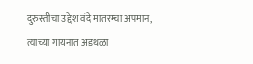दुरुस्तीचा उद्देश वंदे मातरम्चा अपमान, त्याच्या गायनात अडथळा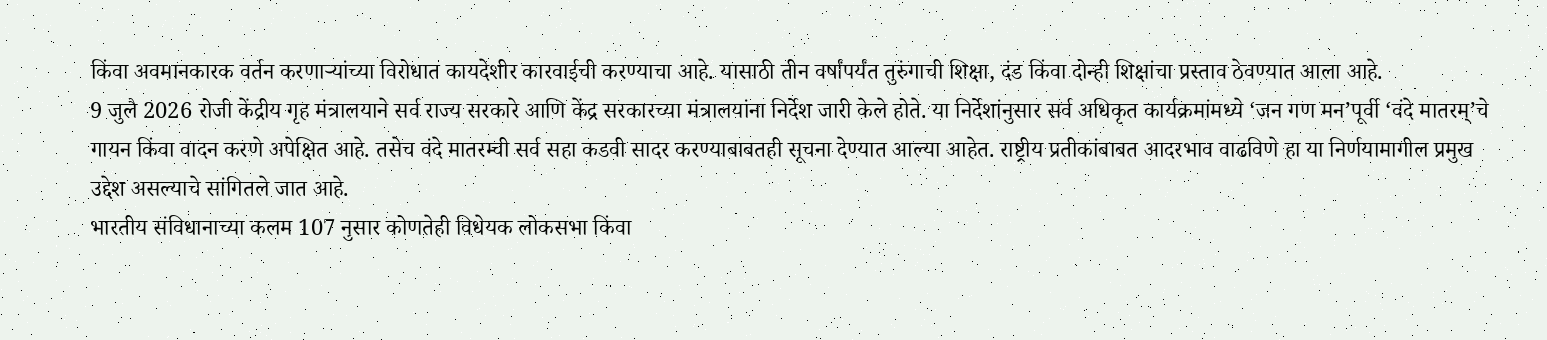किंवा अवमानकारक वर्तन करणाऱ्यांच्या विरोधात कायदेशीर कारवाईची करण्याचा आहे. यासाठी तीन वर्षांपर्यंत तुरुंगाची शिक्षा, दंड किंवा दोन्ही शिक्षांचा प्रस्ताव ठेवण्यात आला आहे.
9 जुलै 2026 रोजी केंद्रीय गृह मंत्रालयाने सर्व राज्य सरकारे आणि केंद्र सरकारच्या मंत्रालयांना निर्देश जारी केले होते. या निर्देशांनुसार सर्व अधिकृत कार्यक्रमांमध्ये ‘जन गण मन’पूर्वी ‘वंदे मातरम्’चे गायन किंवा वादन करणे अपेक्षित आहे. तसेच वंदे मातरम्ची सर्व सहा कडवी सादर करण्याबाबतही सूचना देण्यात आल्या आहेत. राष्ट्रीय प्रतीकांबाबत आदरभाव वाढविणे हा या निर्णयामागील प्रमुख उद्देश असल्याचे सांगितले जात आहे.
भारतीय संविधानाच्या कलम 107 नुसार कोणतेही विधेयक लोकसभा किंवा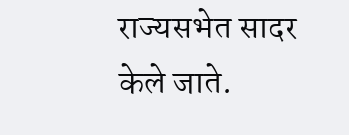राज्यसभेत सादर केले जाते.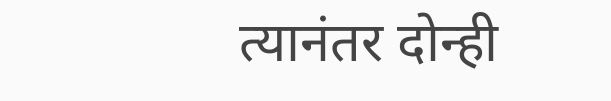त्यानंतर दोन्ही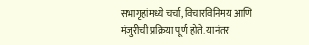सभागृहांमध्ये चर्चा, विचारविनिमय आणि मंजुरीची प्रक्रिया पूर्ण होते. यानंतर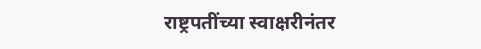राष्ट्रपतींच्या स्वाक्षरीनंतर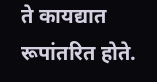ते कायद्यात रूपांतरित होते.